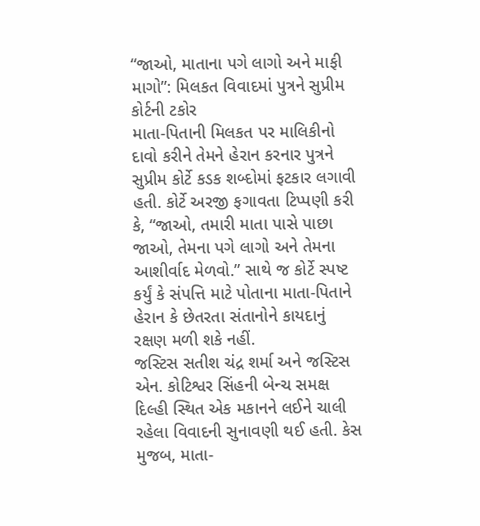“જાઓ, માતાના પગે લાગો અને માફી માગો”: મિલકત વિવાદમાં પુત્રને સુપ્રીમ કોર્ટની ટકોર
માતા-પિતાની મિલકત પર માલિકીનો દાવો કરીને તેમને હેરાન કરનાર પુત્રને સુપ્રીમ કોર્ટે કડક શબ્દોમાં ફટકાર લગાવી હતી. કોર્ટે અરજી ફગાવતા ટિપ્પણી કરી કે, “જાઓ, તમારી માતા પાસે પાછા જાઓ, તેમના પગે લાગો અને તેમના આશીર્વાદ મેળવો.” સાથે જ કોર્ટે સ્પષ્ટ કર્યું કે સંપત્તિ માટે પોતાના માતા-પિતાને હેરાન કે છેતરતા સંતાનોને કાયદાનું રક્ષણ મળી શકે નહીં.
જસ્ટિસ સતીશ ચંદ્ર શર્મા અને જસ્ટિસ એન. કોટિશ્વર સિંહની બેન્ચ સમક્ષ દિલ્હી સ્થિત એક મકાનને લઈને ચાલી રહેલા વિવાદની સુનાવણી થઈ હતી. કેસ મુજબ, માતા-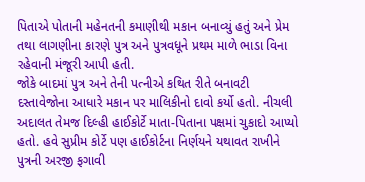પિતાએ પોતાની મહેનતની કમાણીથી મકાન બનાવ્યું હતું અને પ્રેમ તથા લાગણીના કારણે પુત્ર અને પુત્રવધૂને પ્રથમ માળે ભાડા વિના રહેવાની મંજૂરી આપી હતી.
જોકે બાદમાં પુત્ર અને તેની પત્નીએ કથિત રીતે બનાવટી દસ્તાવેજોના આધારે મકાન પર માલિકીનો દાવો કર્યો હતો. નીચલી અદાલત તેમજ દિલ્હી હાઈકોર્ટે માતા-પિતાના પક્ષમાં ચુકાદો આપ્યો હતો. હવે સુપ્રીમ કોર્ટે પણ હાઈકોર્ટના નિર્ણયને યથાવત રાખીને પુત્રની અરજી ફગાવી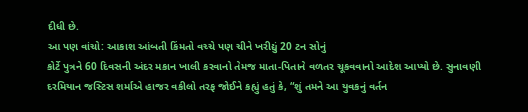દીધી છે.
આ પણ વાંચો: આકાશ આંબતી કિંમતો વચ્ચે પણ ચીને ખરીદ્યું 20 ટન સોનું
કોર્ટે પુત્રને 60 દિવસની અંદર મકાન ખાલી કરવાનો તેમજ માતા-પિતાને વળતર ચૂકવવાનો આદેશ આપ્યો છે. સુનાવણી દરમિયાન જસ્ટિસ શર્માએ હાજર વકીલો તરફ જોઈને કહ્યું હતું કે, “શું તમને આ યુવકનું વર્તન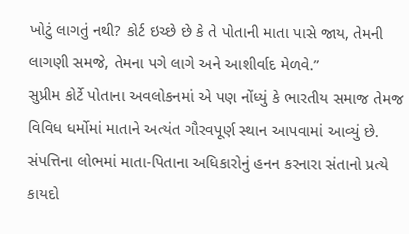ખોટું લાગતું નથી? કોર્ટ ઇચ્છે છે કે તે પોતાની માતા પાસે જાય, તેમની લાગણી સમજે, તેમના પગે લાગે અને આશીર્વાદ મેળવે.”
સુપ્રીમ કોર્ટે પોતાના અવલોકનમાં એ પણ નોંધ્યું કે ભારતીય સમાજ તેમજ વિવિધ ધર્મોમાં માતાને અત્યંત ગૌરવપૂર્ણ સ્થાન આપવામાં આવ્યું છે. સંપત્તિના લોભમાં માતા-પિતાના અધિકારોનું હનન કરનારા સંતાનો પ્રત્યે કાયદો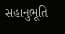સહાનુભૂતિ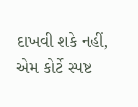દાખવી શકે નહીં, એમ કોર્ટે સ્પષ્ટ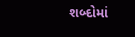શબ્દોમાં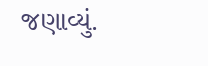જણાવ્યું.